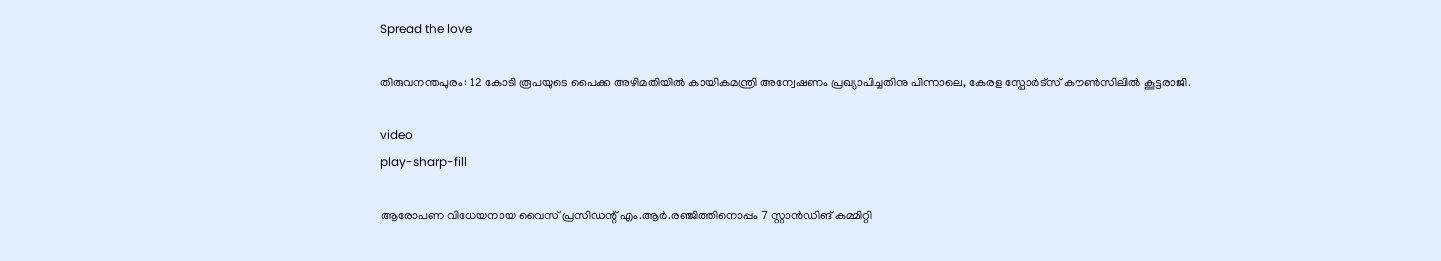Spread the love

തിരുവനന്തപുരം: 12 കോടി രൂപയുടെ പൈക്ക അഴിമതിയിൽ കായികമന്ത്രി അന്വേഷണം പ്രഖ്യാപിച്ചതിനു പിന്നാലെ, കേരള സ്പോർട്സ് കൗൺസിലിൽ കൂട്ടരാജി.

video
play-sharp-fill

ആരോപണ വിധേയനായ വൈസ് പ്രസിഡന്റ് എം.ആർ.രഞ്ജിത്തിനൊപ്പം 7 സ്റ്റാൻഡിങ് കമ്മിറ്റി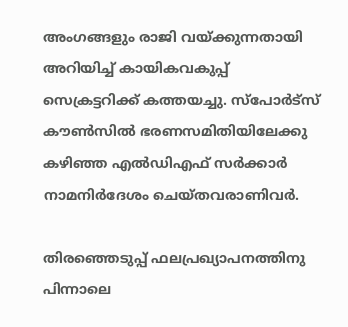അംഗങ്ങളും രാജി വയ്ക്കുന്നതായി അറിയിച്ച് കായികവകുപ്പ് സെക്രട്ടറിക്ക് കത്തയച്ചു. സ്പോർട്സ് കൗൺസിൽ ഭരണസമിതിയിലേക്കു കഴിഞ്ഞ എൽഡിഎഫ് സർക്കാർ നാമനിർദേശം ചെയ്തവരാണിവർ.

തിരഞ്ഞെടുപ്പ് ഫലപ്രഖ്യാപനത്തിനു പിന്നാലെ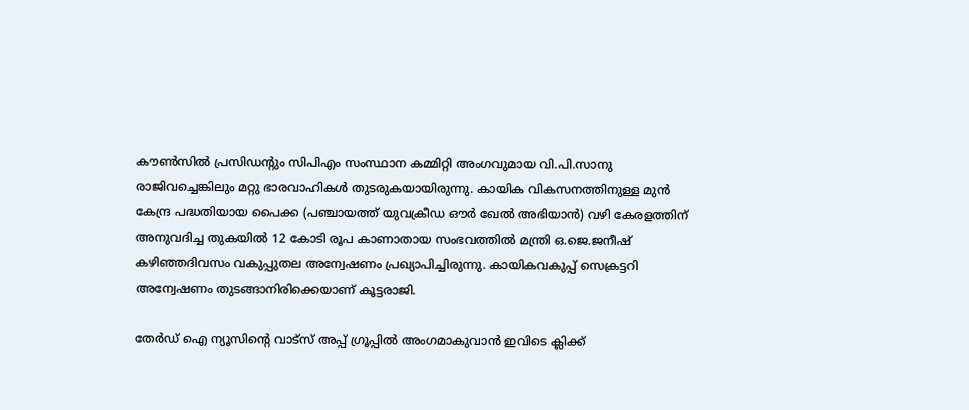കൗൺസിൽ പ്രസിഡന്റും സിപിഎം സംസ്ഥാന കമ്മിറ്റി അംഗവുമായ വി.പി.സാനു രാജിവച്ചെങ്കിലും മറ്റു ഭാരവാഹികൾ തുടരുകയായിരുന്നു. കായിക വികസനത്തിനുള്ള മുൻ കേന്ദ്ര പദ്ധതിയായ പൈക്ക (പഞ്ചായത്ത് യുവക്രീഡ ഔർ ഖേൽ അഭിയാൻ) വഴി കേരളത്തിന് അനുവദിച്ച തുകയിൽ 12 കോടി രൂപ കാണാതായ സംഭവത്തിൽ മന്ത്രി ഒ.ജെ.ജനീഷ് കഴിഞ്ഞദിവസം വകുപ്പുതല അന്വേഷണം പ്രഖ്യാപിച്ചിരുന്നു. കായികവകുപ്പ് സെക്രട്ടറി അന്വേഷണം തുടങ്ങാനിരിക്കെയാണ് കൂട്ടരാജി.

തേർഡ് ഐ ന്യൂസിന്റെ വാട്സ് അപ്പ് ഗ്രൂപ്പിൽ അംഗമാകുവാൻ ഇവിടെ ക്ലിക്ക്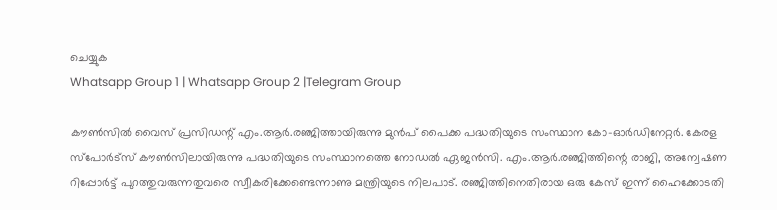ചെയ്യുക
Whatsapp Group 1 | Whatsapp Group 2 |Telegram Group

കൗൺസിൽ വൈസ് പ്രസിഡന്റ് എം.ആർ.രഞ്ജിത്തായിരുന്നു മുൻപ് പൈക്ക പദ്ധതിയുടെ സംസ്ഥാന കോ–ഓർഡിനേറ്റർ. കേരള സ്പോർട്സ് കൗൺസിലായിരുന്നു പദ്ധതിയുടെ സംസ്ഥാനത്തെ നോഡൽ ഏജൻസി. എം.ആർ.രഞ്ജിത്തിന്റെ രാജി, അന്വേഷണ റിപ്പോർട്ട് പുറത്തുവരുന്നതുവരെ സ്വീകരിക്കേണ്ടെന്നാണു മന്ത്രിയുടെ നിലപാട്. രഞ്ജിത്തിനെതിരായ ഒരു കേസ് ഇന്ന് ഹൈക്കോടതി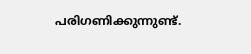പരിഗണിക്കുന്നുണ്ട്.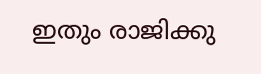ഇതും രാജിക്കു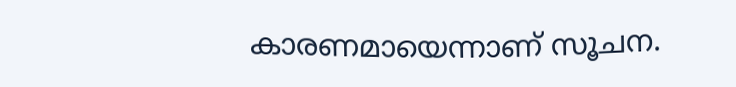കാരണമായെന്നാണ് സൂചന.